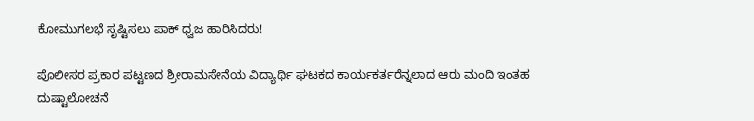ಕೋಮುಗಲಭೆ ಸೃಷ್ಟಿಸಲು ಪಾಕ್ ಧ್ವಜ ಹಾರಿಸಿದರು!

ಪೊಲೀಸರ ಪ್ರಕಾರ ಪಟ್ಟಣದ ಶ್ರೀರಾಮಸೇನೆಯ ವಿದ್ಯಾರ್ಥಿ ಘಟಕದ ಕಾರ್ಯಕರ್ತರೆನ್ನಲಾದ ಆರು ಮಂದಿ ಇಂತಹ ದುಷ್ಟಾಲೋಚನೆ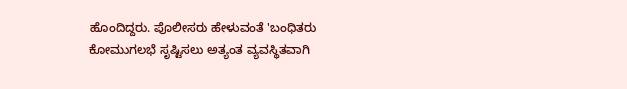ಹೊಂದಿದ್ದರು. ಪೊಲೀಸರು ಹೇಳುವಂತೆ 'ಬಂಧಿತರು ಕೋಮುಗಲಭೆ ಸೃಷ್ಟಿಸಲು ಅತ್ಯಂತ ವ್ಯವಸ್ಥಿತವಾಗಿ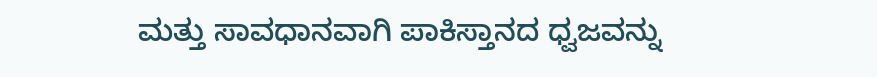ಮತ್ತು ಸಾವಧಾನವಾಗಿ ಪಾಕಿಸ್ತಾನದ ಧ್ವಜವನ್ನು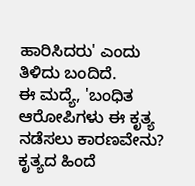ಹಾರಿಸಿದರು' ಎಂದು ತಿಳಿದು ಬಂದಿದೆ.
ಈ ಮದ್ಯೆ, 'ಬಂಧಿತ ಆರೋಪಿಗಳು ಈ ಕೃತ್ಯ ನಡೆಸಲು ಕಾರಣವೇನು? ಕೃತ್ಯದ ಹಿಂದೆ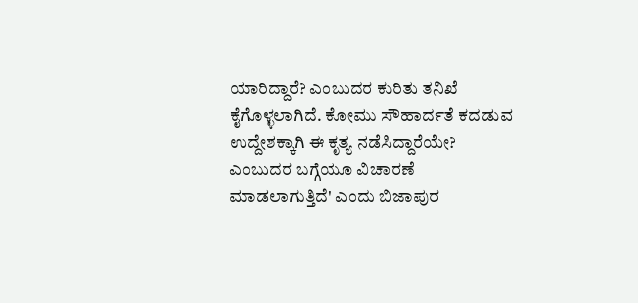ಯಾರಿದ್ದಾರೆ? ಎಂಬುದರ ಕುರಿತು ತನಿಖೆ ಕೈಗೊಳ್ಳಲಾಗಿದೆ. ಕೋಮು ಸೌಹಾರ್ದತೆ ಕದಡುವ ಉದ್ದೇಶಕ್ಕಾಗಿ ಈ ಕೃತ್ಯ ನಡೆಸಿದ್ದಾರೆಯೇ? ಎಂಬುದರ ಬಗ್ಗೆಯೂ ವಿಚಾರಣೆ ಮಾಡಲಾಗುತ್ತಿದೆ' ಎಂದು ಬಿಜಾಪುರ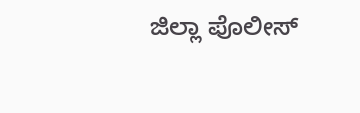ಜಿಲ್ಲಾ ಪೊಲೀಸ್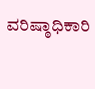ವರಿಷ್ಠಾಧಿಕಾರಿ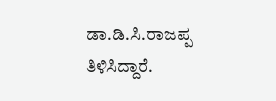ಡಾ.ಡಿ.ಸಿ.ರಾಜಪ್ಪ ತಿಳಿಸಿದ್ದಾರೆ.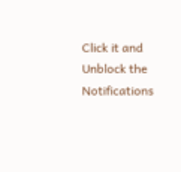Click it and Unblock the Notifications